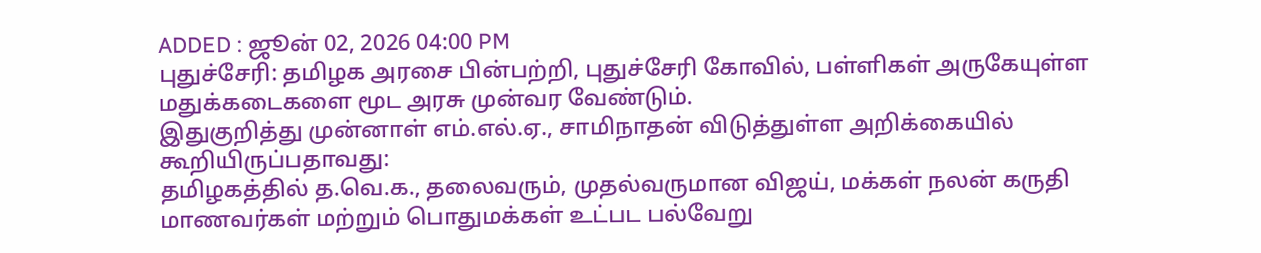ADDED : ஜூன் 02, 2026 04:00 PM
புதுச்சேரி: தமிழக அரசை பின்பற்றி, புதுச்சேரி கோவில், பள்ளிகள் அருகேயுள்ள மதுக்கடைகளை மூட அரசு முன்வர வேண்டும்.
இதுகுறித்து முன்னாள் எம்.எல்.ஏ., சாமிநாதன் விடுத்துள்ள அறிக்கையில் கூறியிருப்பதாவது:
தமிழகத்தில் த.வெ.க., தலைவரும், முதல்வருமான விஜய், மக்கள் நலன் கருதி மாணவர்கள் மற்றும் பொதுமக்கள் உட்பட பல்வேறு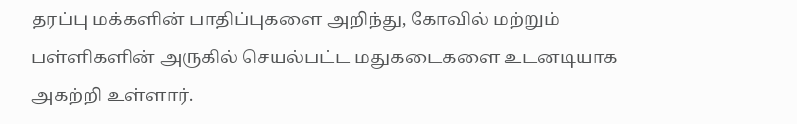தரப்பு மக்களின் பாதிப்புகளை அறிந்து, கோவில் மற்றும் பள்ளிகளின் அருகில் செயல்பட்ட மதுகடைகளை உடனடியாக அகற்றி உள்ளார்.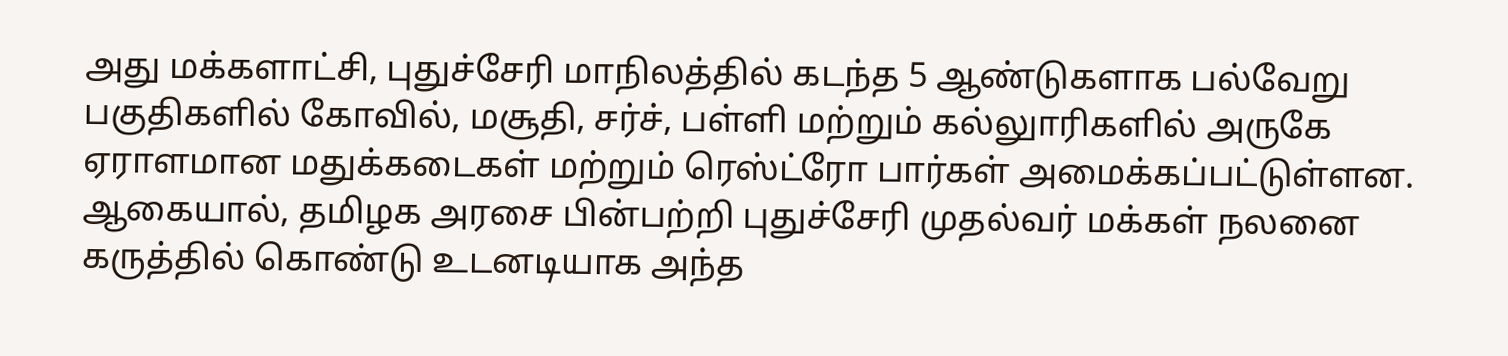அது மக்களாட்சி, புதுச்சேரி மாநிலத்தில் கடந்த 5 ஆண்டுகளாக பல்வேறு பகுதிகளில் கோவில், மசூதி, சர்ச், பள்ளி மற்றும் கல்லுாரிகளில் அருகே ஏராளமான மதுக்கடைகள் மற்றும் ரெஸ்ட்ரோ பார்கள் அமைக்கப்பட்டுள்ளன.
ஆகையால், தமிழக அரசை பின்பற்றி புதுச்சேரி முதல்வர் மக்கள் நலனை கருத்தில் கொண்டு உடனடியாக அந்த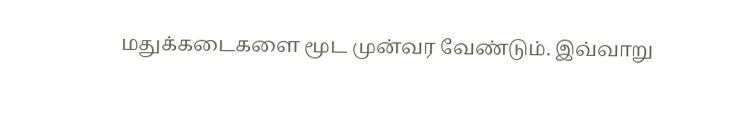மதுக்கடைகளை மூட முன்வர வேண்டும். இவ்வாறு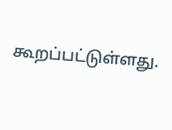கூறப்பட்டுள்ளது.